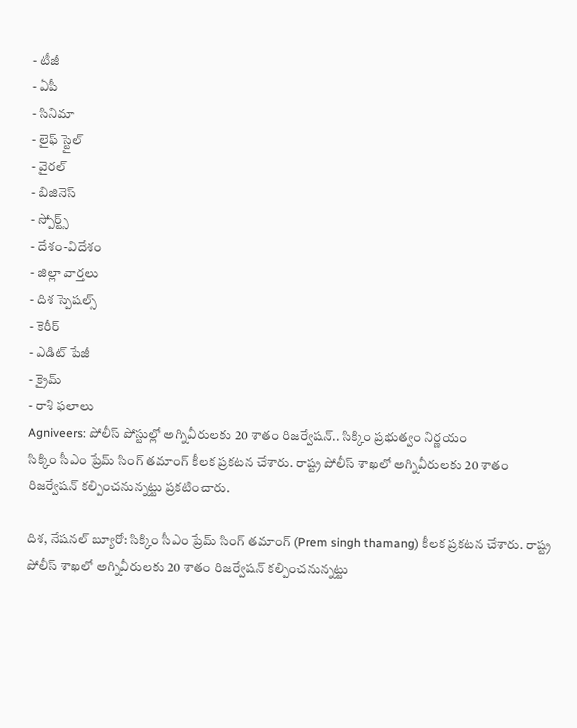- టీజీ
- ఏపీ
- సినిమా
- లైఫ్ స్టైల్
- వైరల్
- బిజినెస్
- స్పోర్ట్స్
- దేశం-విదేశం
- జిల్లా వార్తలు
- దిశ స్పెషల్స్
- కెరీర్
- ఎడిట్ పేజీ
- క్రైమ్
- రాశి ఫలాలు
Agniveers: పోలీస్ పోస్టుల్లో అగ్నివీరులకు 20 శాతం రిజర్వేషన్.. సిక్కిం ప్రభుత్వం నిర్ణయం
సిక్కిం సీఎం ప్రేమ్ సింగ్ తమాంగ్ కీలక ప్రకటన చేశారు. రాష్ట్ర పోలీస్ శాఖలో అగ్నివీరులకు 20 శాతం రిజర్వేషన్ కల్పించనున్నట్టు ప్రకటించారు.

దిశ, నేషనల్ బ్యూరో: సిక్కిం సీఎం ప్రేమ్ సింగ్ తమాంగ్ (Prem singh thamang) కీలక ప్రకటన చేశారు. రాష్ట్ర పోలీస్ శాఖలో అగ్నివీరులకు 20 శాతం రిజర్వేషన్ కల్పించనున్నట్టు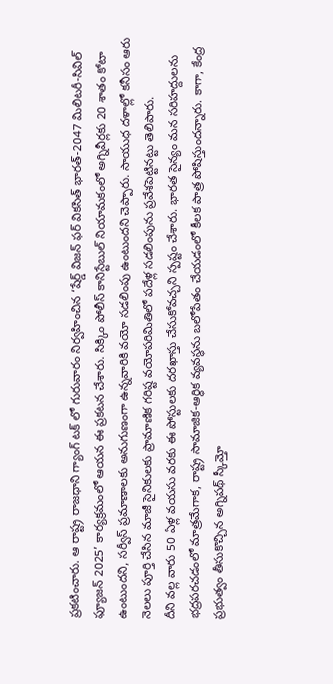ప్రకటించారు. ఆ రాష్ట్ర రాజధాని గ్యాంగ్ టక్ లో గురువారం నిర్వహించిన ‘షేర్డ్ విజన్ ఫర్ వికసిత్ భారత్-2047 మిలిటరీ-సివిల్ ఫ్యూజన్ 2025’ కార్యక్రమంలో ఆయన ఈ ప్రకటన చేశారు. సిక్కిం పోలీస్ కానిస్టేబుల్ నియామకంలో అగ్నివీర్లకు 20 శాతం కోటా ఉంటుందని, సర్వీస్ ప్రమాణాలకు అనుగుణంగా ఉన్నవారికి వయో సడలింపు ఉంటుందని చెప్పారు. సాయుధ దళాల్లో కనీసం ఆరు నెలలు పూర్తి చేసిన మాజీ సైనికులకు ప్రామాణిక గరిష్ట వయోపరిమితిలో పదేళ్ల సడలింపును ప్రవేశపెట్టినట్టు తెలిపారు.
దీని వల్ల వారు 50 ఏళ్ల వయసు వరకు ఈ పోస్టులకు దరఖాస్తు చేసుకోవచ్చని స్పష్టం చేశారు. భారత సైన్యం మన సరిహద్దులను భద్రపరచడంలో మాత్రమేగాక, రాష్ట్ర సామాజిక-ఆర్థిక వ్యవస్థను బలోపేతం చేయడంలో కీలక పాత్ర పోషిస్తుందన్నారు. కాగా, కేంద్ర ప్రభుత్వం తీసుకొచ్చిన అగ్నిపథ్ స్కీమ్తో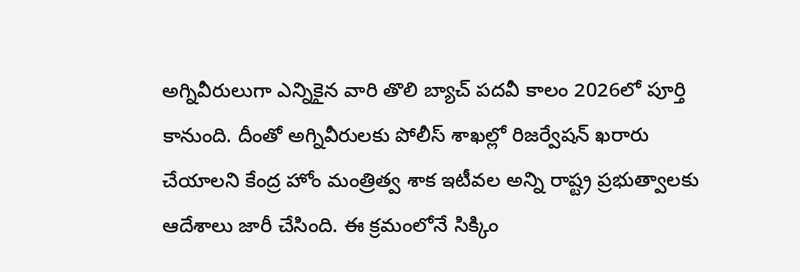అగ్నివీరులుగా ఎన్నికైన వారి తొలి బ్యాచ్ పదవీ కాలం 2026లో పూర్తి కానుంది. దీంతో అగ్నివీరులకు పోలీస్ శాఖల్లో రిజర్వేషన్ ఖరారు చేయాలని కేంద్ర హోం మంత్రిత్వ శాక ఇటీవల అన్ని రాష్ట్ర ప్రభుత్వాలకు ఆదేశాలు జారీ చేసింది. ఈ క్రమంలోనే సిక్కిం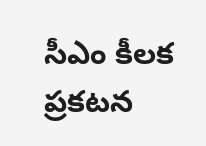సీఎం కీలక ప్రకటన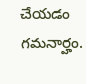చేయడం గమనార్హం.